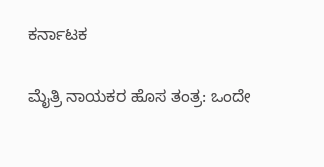ಕರ್ನಾಟಕ

ಮೈತ್ರಿ ನಾಯಕರ ಹೊಸ ತಂತ್ರ: ಒಂದೇ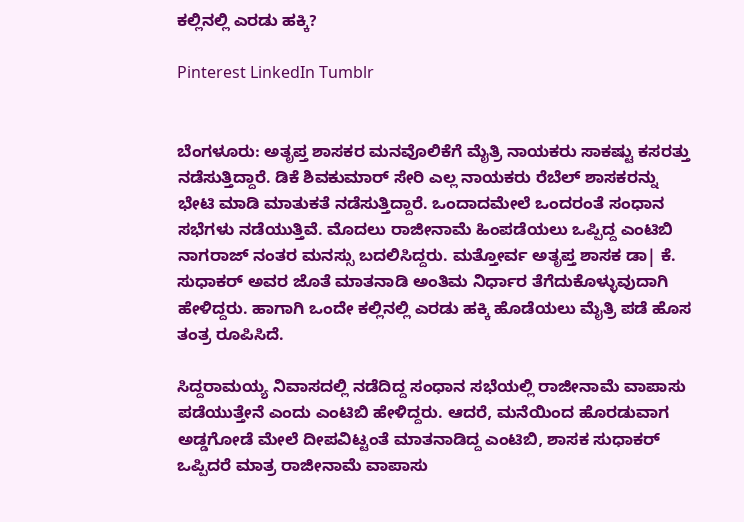ಕಲ್ಲಿನಲ್ಲಿ ಎರಡು ಹಕ್ಕಿ?

Pinterest LinkedIn Tumblr


ಬೆಂಗಳೂರು: ಅತೃಪ್ತ ಶಾಸಕರ ಮನವೊಲಿಕೆಗೆ ಮೈತ್ರಿ ನಾಯಕರು ಸಾಕಷ್ಟು ಕಸರತ್ತು ನಡೆಸುತ್ತಿದ್ದಾರೆ. ಡಿಕೆ ಶಿವಕುಮಾರ್ ಸೇರಿ ಎಲ್ಲ ನಾಯಕರು ರೆಬೆಲ್ ಶಾಸಕರನ್ನು ಭೇಟಿ ಮಾಡಿ ಮಾತುಕತೆ ನಡೆಸುತ್ತಿದ್ದಾರೆ. ಒಂದಾದಮೇಲೆ ಒಂದರಂತೆ ಸಂಧಾನ ಸಭೆಗಳು ನಡೆಯುತ್ತಿವೆ. ಮೊದಲು ರಾಜೀನಾಮೆ ಹಿಂಪಡೆಯಲು ಒಪ್ಪಿದ್ದ ಎಂಟಿಬಿ ನಾಗರಾಜ್ ನಂತರ ಮನಸ್ಸು ಬದಲಿಸಿದ್ದರು. ಮತ್ತೋರ್ವ ಅತೃಪ್ತ ಶಾಸಕ ಡಾ| ಕೆ. ಸುಧಾಕರ್ ಅವರ ಜೊತೆ ಮಾತನಾಡಿ ಅಂತಿಮ ನಿರ್ಧಾರ ತೆಗೆದುಕೊಳ್ಳುವುದಾಗಿ ಹೇಳಿದ್ದರು. ಹಾಗಾಗಿ ಒಂದೇ ಕಲ್ಲಿನಲ್ಲಿ ಎರಡು ಹಕ್ಕಿ ಹೊಡೆಯಲು ಮೈತ್ರಿ ಪಡೆ ಹೊಸ ತಂತ್ರ ರೂಪಿಸಿದೆ.

ಸಿದ್ದರಾಮಯ್ಯ ನಿವಾಸದಲ್ಲಿ ನಡೆದಿದ್ದ ಸಂಧಾನ ಸಭೆಯಲ್ಲಿ ರಾಜೀನಾಮೆ ವಾಪಾಸು ಪಡೆಯುತ್ತೇನೆ ಎಂದು ಎಂಟಿಬಿ ಹೇಳಿದ್ದರು. ಆದರೆ, ಮನೆಯಿಂದ ಹೊರಡುವಾಗ ಅಡ್ಡಗೋಡೆ ಮೇಲೆ ದೀಪವಿಟ್ಟಂತೆ ಮಾತನಾಡಿದ್ದ ಎಂಟಿಬಿ, ಶಾಸಕ ಸುಧಾಕರ್ ಒಪ್ಪಿದರೆ ಮಾತ್ರ ರಾಜೀನಾಮೆ ವಾಪಾಸು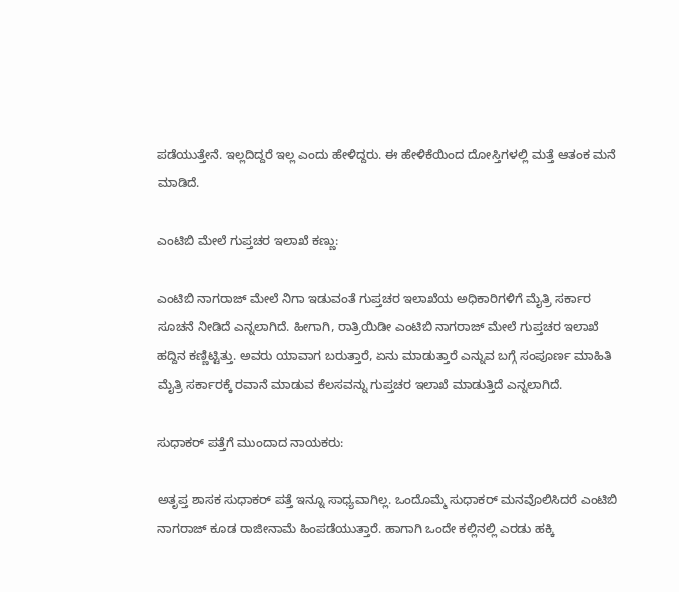ಪಡೆಯುತ್ತೇನೆ. ಇಲ್ಲದಿದ್ದರೆ ಇಲ್ಲ ಎಂದು ಹೇಳಿದ್ದರು. ಈ ಹೇಳಿಕೆಯಿಂದ ದೋಸ್ತಿಗಳಲ್ಲಿ ಮತ್ತೆ ಆತಂಕ ಮನೆ ಮಾಡಿದೆ.

ಎಂಟಿಬಿ ಮೇಲೆ ಗುಪ್ತಚರ ಇಲಾಖೆ ಕಣ್ಣು:

ಎಂಟಿಬಿ ನಾಗರಾಜ್ ಮೇಲೆ ನಿಗಾ ಇಡುವಂತೆ ಗುಪ್ತಚರ ಇಲಾಖೆಯ ಅಧಿಕಾರಿಗಳಿಗೆ ಮೈತ್ರಿ ಸರ್ಕಾರ ಸೂಚನೆ ನೀಡಿದೆ ಎನ್ನಲಾಗಿದೆ. ಹೀಗಾಗಿ, ರಾತ್ರಿಯಿಡೀ ಎಂಟಿಬಿ ನಾಗರಾಜ್ ಮೇಲೆ ಗುಪ್ತಚರ ಇಲಾಖೆ ಹದ್ದಿನ ಕಣ್ಣಿಟ್ಟಿತ್ತು. ಅವರು ಯಾವಾಗ ಬರುತ್ತಾರೆ, ಏನು ಮಾಡುತ್ತಾರೆ ಎನ್ನುವ ಬಗ್ಗೆ ಸಂಪೂರ್ಣ ಮಾಹಿತಿ ಮೈತ್ರಿ ಸರ್ಕಾರಕ್ಕೆ ರವಾನೆ ಮಾಡುವ ಕೆಲಸವನ್ನು ಗುಪ್ತಚರ ಇಲಾಖೆ ಮಾಡುತ್ತಿದೆ ಎನ್ನಲಾಗಿದೆ.

ಸುಧಾಕರ್ ಪತ್ತೆಗೆ ಮುಂದಾದ ನಾಯಕರು:

ಅತೃಪ್ತ ಶಾಸಕ ಸುಧಾಕರ್ ಪತ್ತೆ ಇನ್ನೂ ಸಾಧ್ಯವಾಗಿಲ್ಲ. ಒಂದೊಮ್ಮೆ ಸುಧಾಕರ್ ಮನವೊಲಿಸಿದರೆ ಎಂಟಿಬಿ ನಾಗರಾಜ್ ಕೂಡ ರಾಜೀನಾಮೆ ಹಿಂಪಡೆಯುತ್ತಾರೆ. ಹಾಗಾಗಿ ಒಂದೇ ಕಲ್ಲಿನಲ್ಲಿ ಎರಡು ಹಕ್ಕಿ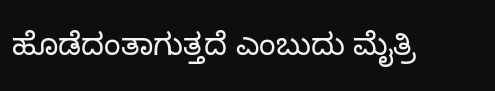ಹೊಡೆದಂತಾಗುತ್ತದೆ ಎಂಬುದು ಮೈತ್ರಿ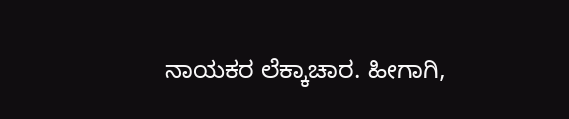ನಾಯಕರ ಲೆಕ್ಕಾಚಾರ. ಹೀಗಾಗಿ,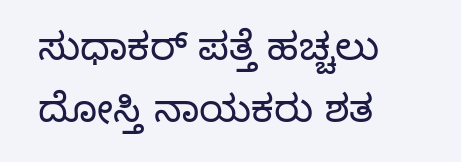ಸುಧಾಕರ್ ಪತ್ತೆ ಹಚ್ಚಲು ದೋಸ್ತಿ ನಾಯಕರು ಶತ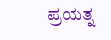ಪ್ರಯತ್ನ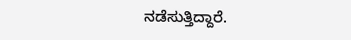ನಡೆಸುತ್ತಿದ್ದಾರೆ.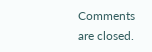Comments are closed.